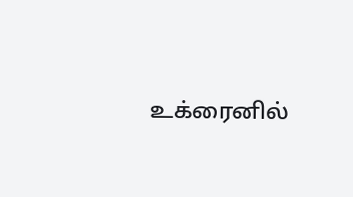உக்ரைனில்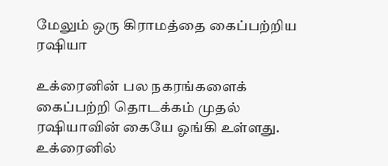மேலும் ஒரு கிராமத்தை கைப்பற்றிய ரஷியா

உக்ரைனின் பல நகரங்களைக் கைப்பற்றி தொடக்கம் முதல் ரஷியாவின் கையே ஓங்கி உள்ளது.
உக்ரைனில்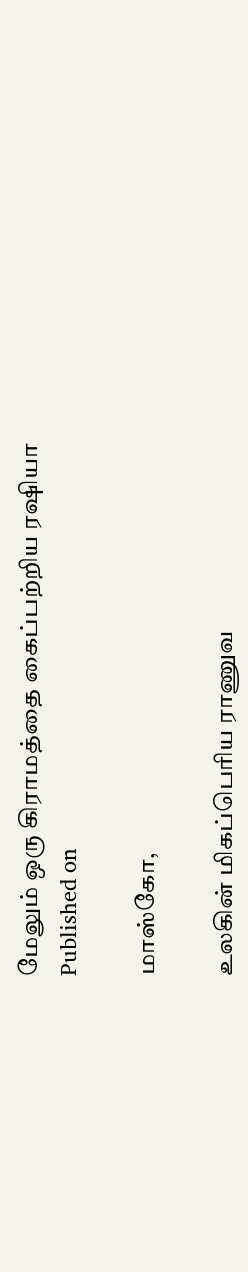மேலும் ஒரு கிராமத்தை கைப்பற்றிய ரஷியா
Published on

மாஸ்கோ,

உலகின் மிகப்பெரிய ராணுவ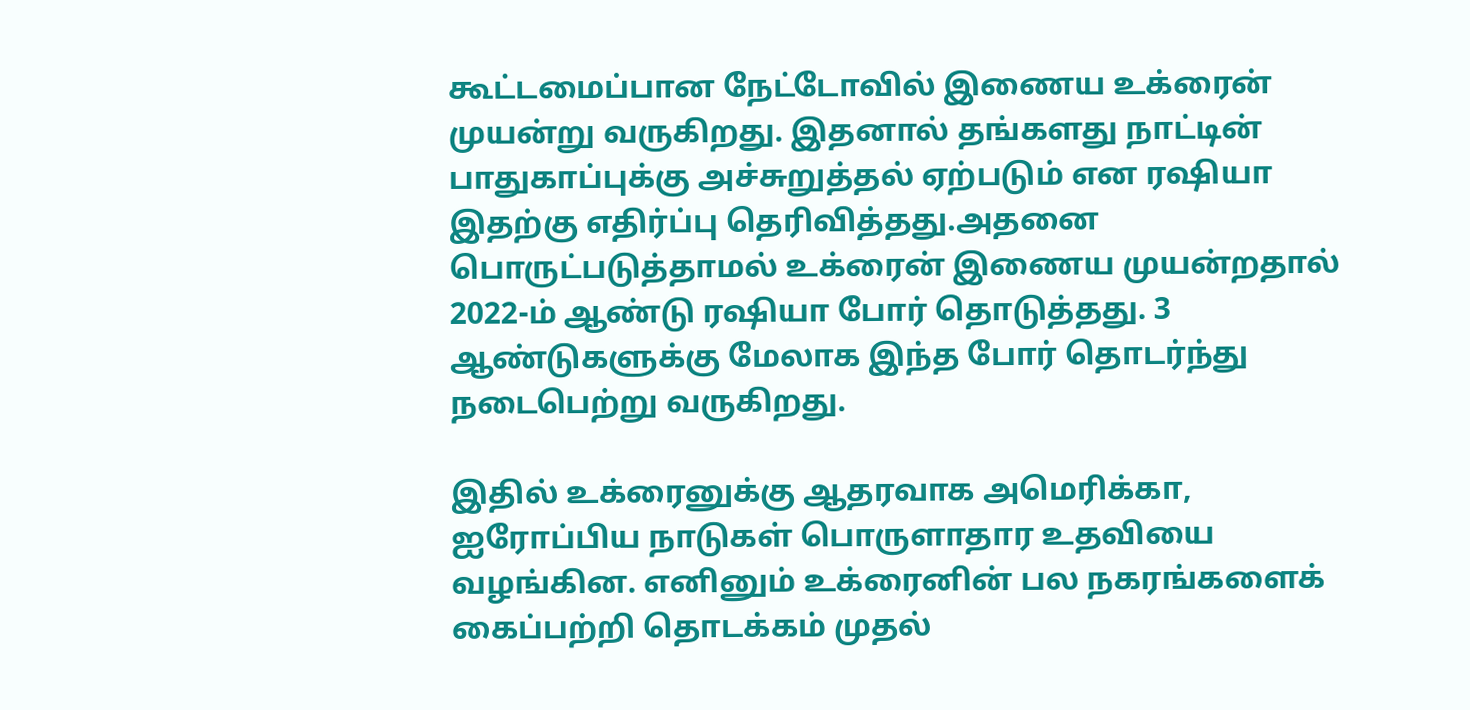கூட்டமைப்பான நேட்டோவில் இணைய உக்ரைன் முயன்று வருகிறது. இதனால் தங்களது நாட்டின் பாதுகாப்புக்கு அச்சுறுத்தல் ஏற்படும் என ரஷியா இதற்கு எதிர்ப்பு தெரிவித்தது.அதனை பொருட்படுத்தாமல் உக்ரைன் இணைய முயன்றதால் 2022-ம் ஆண்டு ரஷியா போர் தொடுத்தது. 3 ஆண்டுகளுக்கு மேலாக இந்த போர் தொடர்ந்து நடைபெற்று வருகிறது.

இதில் உக்ரைனுக்கு ஆதரவாக அமெரிக்கா, ஐரோப்பிய நாடுகள் பொருளாதார உதவியை வழங்கின. எனினும் உக்ரைனின் பல நகரங்களைக் கைப்பற்றி தொடக்கம் முதல்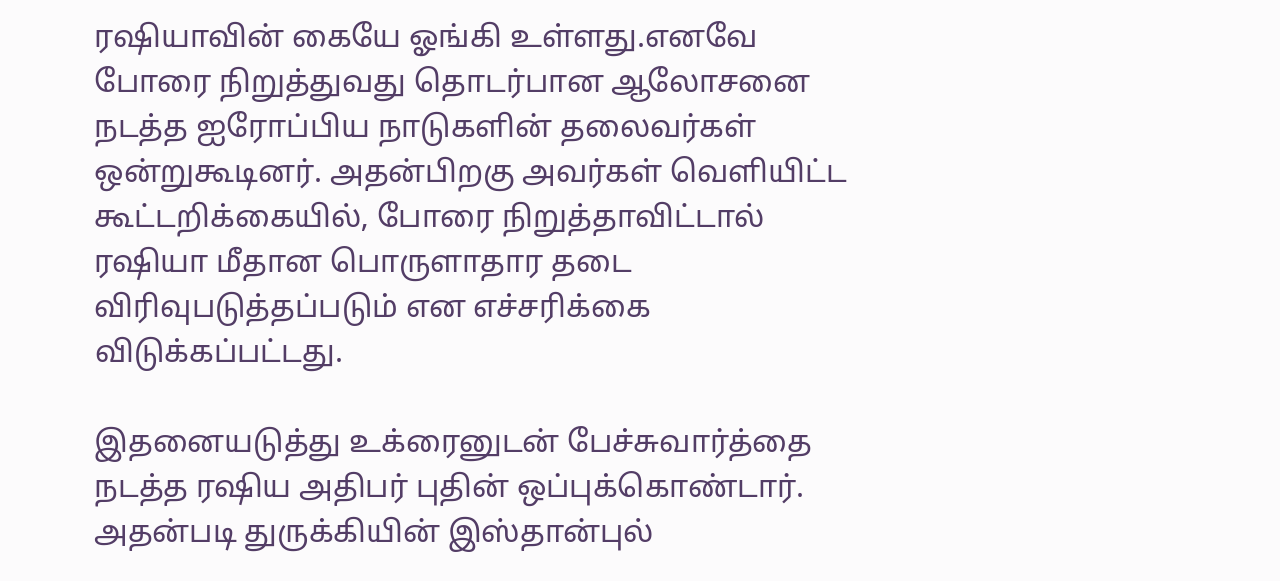ரஷியாவின் கையே ஓங்கி உள்ளது.எனவே போரை நிறுத்துவது தொடர்பான ஆலோசனை நடத்த ஐரோப்பிய நாடுகளின் தலைவர்கள் ஒன்றுகூடினர். அதன்பிறகு அவர்கள் வெளியிட்ட கூட்டறிக்கையில், போரை நிறுத்தாவிட்டால் ரஷியா மீதான பொருளாதார தடை விரிவுபடுத்தப்படும் என எச்சரிக்கை விடுக்கப்பட்டது.

இதனையடுத்து உக்ரைனுடன் பேச்சுவார்த்தை நடத்த ரஷிய அதிபர் புதின் ஒப்புக்கொண்டார். அதன்படி துருக்கியின் இஸ்தான்புல்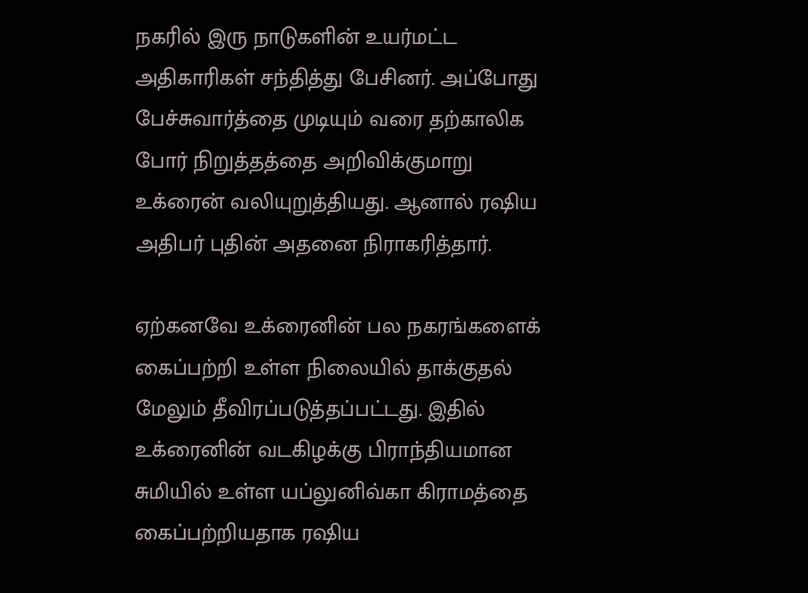நகரில் இரு நாடுகளின் உயர்மட்ட அதிகாரிகள் சந்தித்து பேசினர். அப்போது பேச்சுவார்த்தை முடியும் வரை தற்காலிக போர் நிறுத்தத்தை அறிவிக்குமாறு உக்ரைன் வலியுறுத்தியது. ஆனால் ரஷிய அதிபர் புதின் அதனை நிராகரித்தார்.

ஏற்கனவே உக்ரைனின் பல நகரங்களைக் கைப்பற்றி உள்ள நிலையில் தாக்குதல் மேலும் தீவிரப்படுத்தப்பட்டது. இதில் உக்ரைனின் வடகிழக்கு பிராந்தியமான சுமியில் உள்ள யப்லுனிவ்கா கிராமத்தை கைப்பற்றியதாக ரஷிய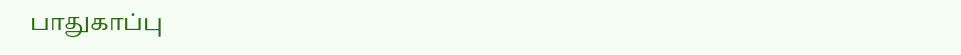பாதுகாப்பு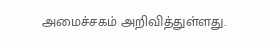அமைச்சகம் அறிவித்துள்ளது.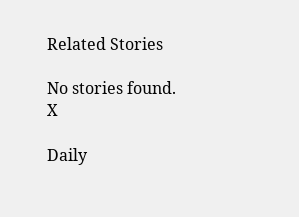Related Stories

No stories found.
X

Daily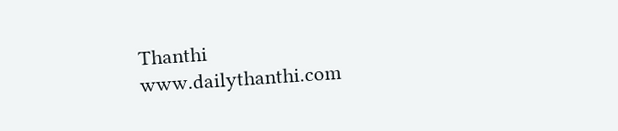Thanthi
www.dailythanthi.com